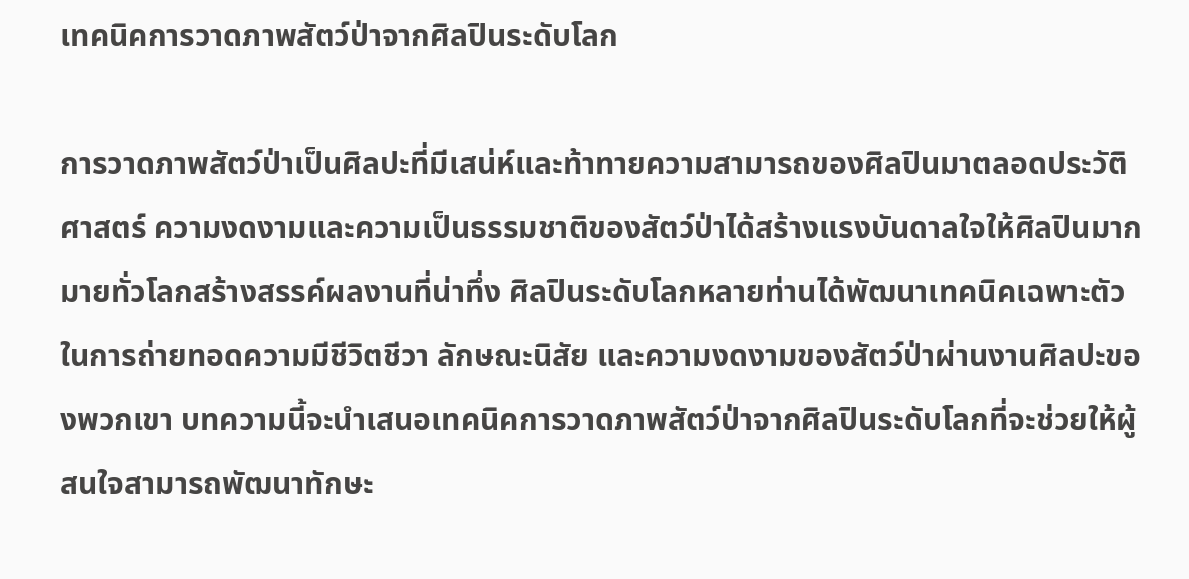เทคนิคการวาดภาพสัตว์ป่าจากศิลปินระดับโลก

การวาดภาพสัตว์ป่าเป็นศิลปะที่มีเสน่ห์และท้าทายความสามารถของศิลปินมาตลอดประวัติศาสตร์ ความงดงามและความเป็นธรรมชาติของสัตว์ป่าได้สร้างแรงบันดาลใจให้ศิลปินมากมายทั่วโลกสร้างสรรค์ผลงานที่น่าทึ่ง ศิลปินระดับโลกหลายท่านได้พัฒนาเทคนิคเฉพาะตัวในการถ่ายทอดความมีชีวิตชีวา ลักษณะนิสัย และความงดงามของสัตว์ป่าผ่านงานศิลปะของพวกเขา บทความนี้จะนำเสนอเทคนิคการวาดภาพสัตว์ป่าจากศิลปินระดับโลกที่จะช่วยให้ผู้สนใจสามารถพัฒนาทักษะ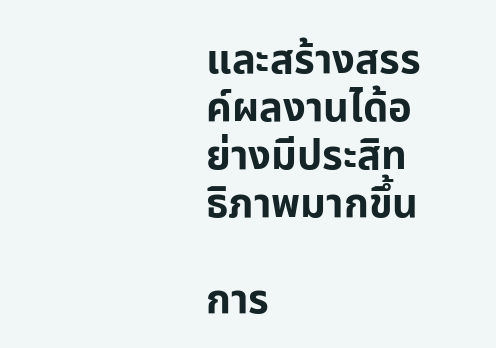และสร้างสรรค์ผลงานได้อย่างมีประสิทธิภาพมากขึ้น

การ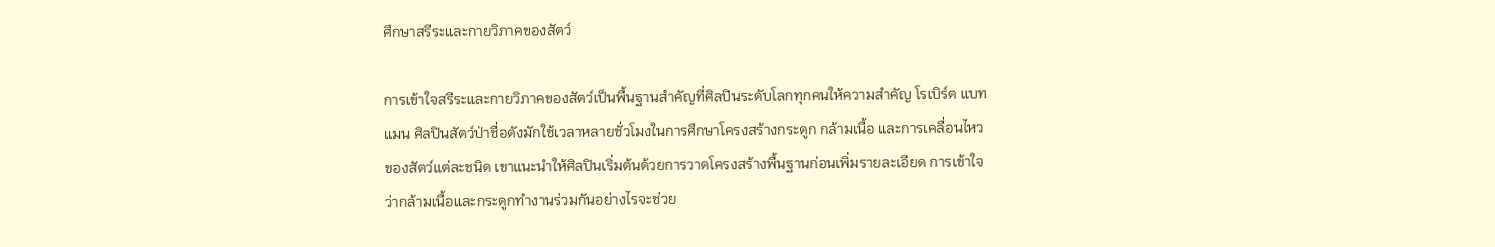ศึกษาสรีระและกายวิภาคของสัตว์

การเข้าใจสรีระและกายวิภาคของสัตว์เป็นพื้นฐานสำคัญที่ศิลปินระดับโลกทุกคนให้ความสำคัญ โรเบิร์ต แบทแมน ศิลปินสัตว์ป่าชื่อดังมักใช้เวลาหลายชั่วโมงในการศึกษาโครงสร้างกระดูก กล้ามเนื้อ และการเคลื่อนไหวของสัตว์แต่ละชนิด เขาแนะนำให้ศิลปินเริ่มต้นด้วยการวาดโครงสร้างพื้นฐานก่อนเพิ่มรายละเอียด การเข้าใจว่ากล้ามเนื้อและกระดูกทำงานร่วมกันอย่างไรจะช่วย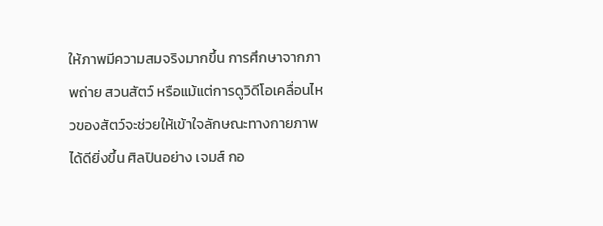ให้ภาพมีความสมจริงมากขึ้น การศึกษาจากภาพถ่าย สวนสัตว์ หรือแม้แต่การดูวิดีโอเคลื่อนไหวของสัตว์จะช่วยให้เข้าใจลักษณะทางกายภาพได้ดียิ่งขึ้น ศิลปินอย่าง เจมส์ กอ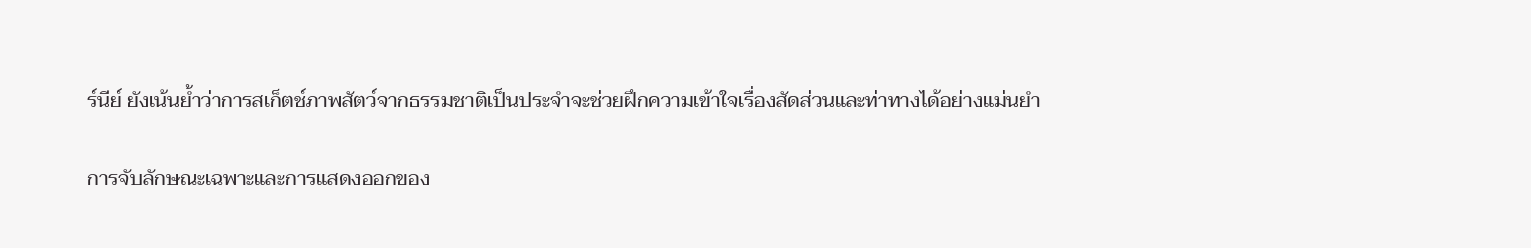ร์นีย์ ยังเน้นย้ำว่าการสเก็ตช์ภาพสัตว์จากธรรมชาติเป็นประจำจะช่วยฝึกความเข้าใจเรื่องสัดส่วนและท่าทางได้อย่างแม่นยำ

การจับลักษณะเฉพาะและการแสดงออกของ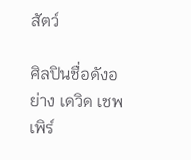สัตว์

ศิลปินชื่อดังอย่าง เดวิด เชพเพิร์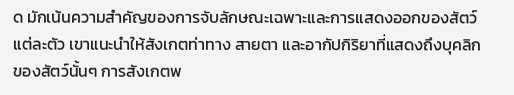ด มักเน้นความสำคัญของการจับลักษณะเฉพาะและการแสดงออกของสัตว์แต่ละตัว เขาแนะนำให้สังเกตท่าทาง สายตา และอากัปกิริยาที่แสดงถึงบุคลิกของสัตว์นั้นๆ การสังเกตพ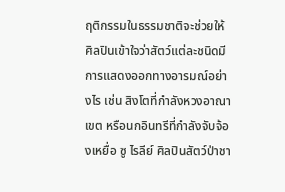ฤติกรรมในธรรมชาติจะช่วยให้ศิลปินเข้าใจว่าสัตว์แต่ละชนิดมีการแสดงออกทางอารมณ์อย่างไร เช่น สิงโตที่กำลังหวงอาณาเขต หรือนกอินทรีที่กำลังจับจ้องเหยื่อ ซู ไรลีย์ ศิลปินสัตว์ป่าชา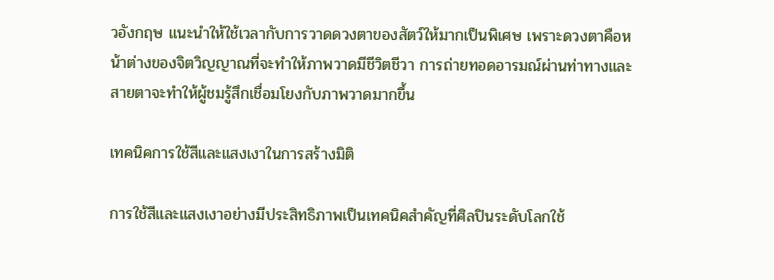วอังกฤษ แนะนำให้ใช้เวลากับการวาดดวงตาของสัตว์ให้มากเป็นพิเศษ เพราะดวงตาคือหน้าต่างของจิตวิญญาณที่จะทำให้ภาพวาดมีชีวิตชีวา การถ่ายทอดอารมณ์ผ่านท่าทางและสายตาจะทำให้ผู้ชมรู้สึกเชื่อมโยงกับภาพวาดมากขึ้น

เทคนิคการใช้สีและแสงเงาในการสร้างมิติ

การใช้สีและแสงเงาอย่างมีประสิทธิภาพเป็นเทคนิคสำคัญที่ศิลปินระดับโลกใช้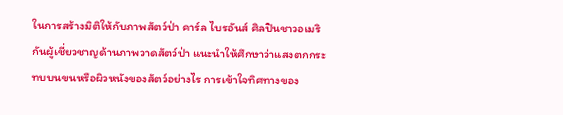ในการสร้างมิติให้กับภาพสัตว์ป่า คาร์ล ไบรอันส์ ศิลปินชาวอเมริกันผู้เชี่ยวชาญด้านภาพวาดสัตว์ป่า แนะนำให้ศึกษาว่าแสงตกกระทบบนขนหรือผิวหนังของสัตว์อย่างไร การเข้าใจทิศทางของ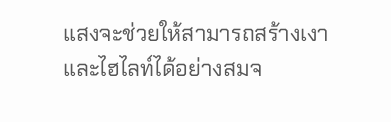แสงจะช่วยให้สามารถสร้างเงาและไฮไลท์ได้อย่างสมจ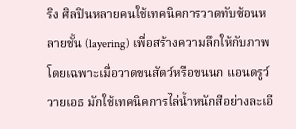ริง ศิลปินหลายคนใช้เทคนิคการวาดทับซ้อนหลายชั้น (layering) เพื่อสร้างความลึกให้กับภาพ โดยเฉพาะเมื่อวาดขนสัตว์หรือขนนก แอนดรูว์ วายเอธ มักใช้เทคนิคการไล่น้ำหนักสีอย่างละเอี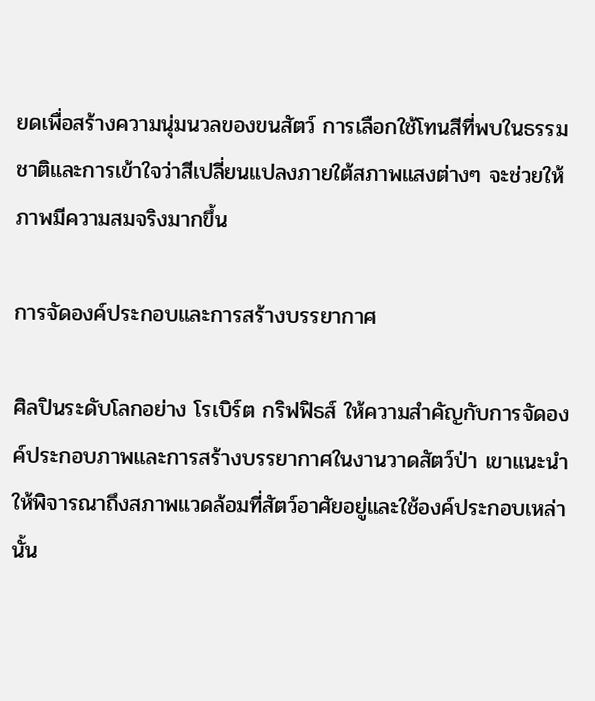ยดเพื่อสร้างความนุ่มนวลของขนสัตว์ การเลือกใช้โทนสีที่พบในธรรมชาติและการเข้าใจว่าสีเปลี่ยนแปลงภายใต้สภาพแสงต่างๆ จะช่วยให้ภาพมีความสมจริงมากขึ้น

การจัดองค์ประกอบและการสร้างบรรยากาศ

ศิลปินระดับโลกอย่าง โรเบิร์ต กริฟฟิธส์ ให้ความสำคัญกับการจัดองค์ประกอบภาพและการสร้างบรรยากาศในงานวาดสัตว์ป่า เขาแนะนำให้พิจารณาถึงสภาพแวดล้อมที่สัตว์อาศัยอยู่และใช้องค์ประกอบเหล่านั้น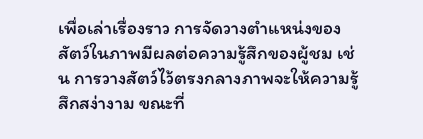เพื่อเล่าเรื่องราว การจัดวางตำแหน่งของสัตว์ในภาพมีผลต่อความรู้สึกของผู้ชม เช่น การวางสัตว์ไว้ตรงกลางภาพจะให้ความรู้สึกสง่างาม ขณะที่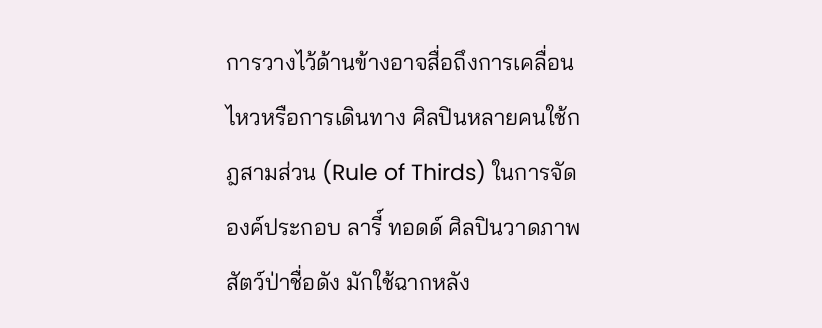การวางไว้ด้านข้างอาจสื่อถึงการเคลื่อนไหวหรือการเดินทาง ศิลปินหลายคนใช้กฎสามส่วน (Rule of Thirds) ในการจัดองค์ประกอบ ลารี์ ทอดด์ ศิลปินวาดภาพสัตว์ป่าชื่อดัง มักใช้ฉากหลัง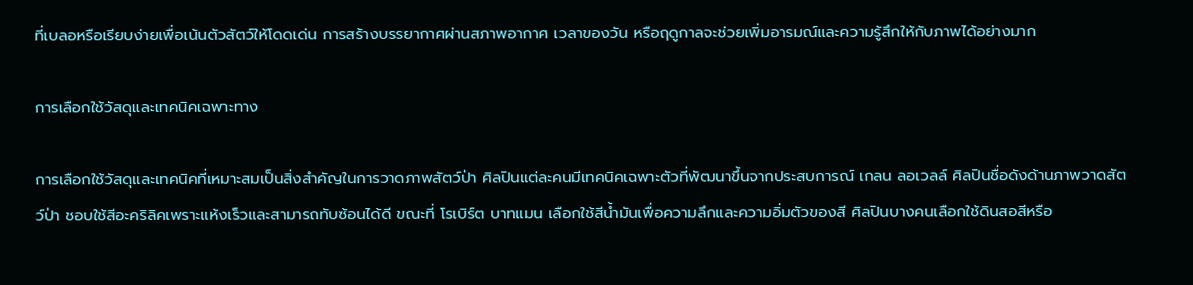ที่เบลอหรือเรียบง่ายเพื่อเน้นตัวสัตว์ให้โดดเด่น การสร้างบรรยากาศผ่านสภาพอากาศ เวลาของวัน หรือฤดูกาลจะช่วยเพิ่มอารมณ์และความรู้สึกให้กับภาพได้อย่างมาก

การเลือกใช้วัสดุและเทคนิคเฉพาะทาง

การเลือกใช้วัสดุและเทคนิคที่เหมาะสมเป็นสิ่งสำคัญในการวาดภาพสัตว์ป่า ศิลปินแต่ละคนมีเทคนิคเฉพาะตัวที่พัฒนาขึ้นจากประสบการณ์ เกลน ลอเวลล์ ศิลปินชื่อดังด้านภาพวาดสัตว์ป่า ชอบใช้สีอะคริลิคเพราะแห้งเร็วและสามารถทับซ้อนได้ดี ขณะที่ โรเบิร์ต บาทแมน เลือกใช้สีน้ำมันเพื่อความลึกและความอิ่มตัวของสี ศิลปินบางคนเลือกใช้ดินสอสีหรือ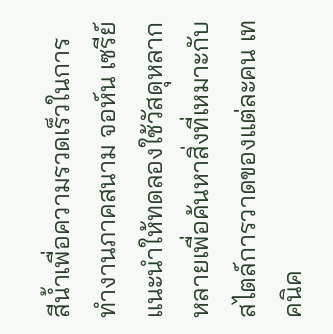สีน้ำเพื่อความรวดเร็วในการทำงานภาคสนาม จอห์น เซรีย์ แนะนำให้ทดลองใช้วัสดุหลากหลายเพื่อค้นหาสิ่งที่เหมาะกับสไตล์การวาดของแต่ละคน เทคนิค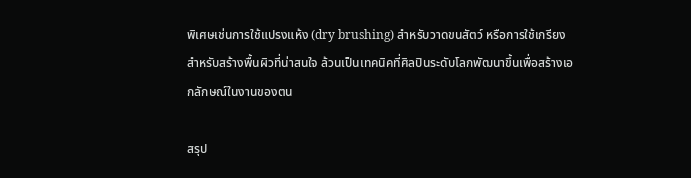พิเศษเช่นการใช้แปรงแห้ง (dry brushing) สำหรับวาดขนสัตว์ หรือการใช้เกรียงสำหรับสร้างพื้นผิวที่น่าสนใจ ล้วนเป็นเทคนิคที่ศิลปินระดับโลกพัฒนาขึ้นเพื่อสร้างเอกลักษณ์ในงานของตน

สรุป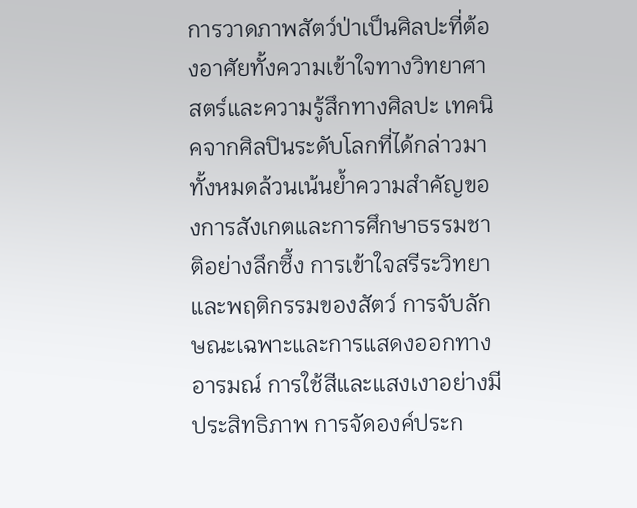การวาดภาพสัตว์ป่าเป็นศิลปะที่ต้องอาศัยทั้งความเข้าใจทางวิทยาศาสตร์และความรู้สึกทางศิลปะ เทคนิคจากศิลปินระดับโลกที่ได้กล่าวมาทั้งหมดล้วนเน้นย้ำความสำคัญของการสังเกตและการศึกษาธรรมชาติอย่างลึกซึ้ง การเข้าใจสรีระวิทยาและพฤติกรรมของสัตว์ การจับลักษณะเฉพาะและการแสดงออกทางอารมณ์ การใช้สีและแสงเงาอย่างมีประสิทธิภาพ การจัดองค์ประก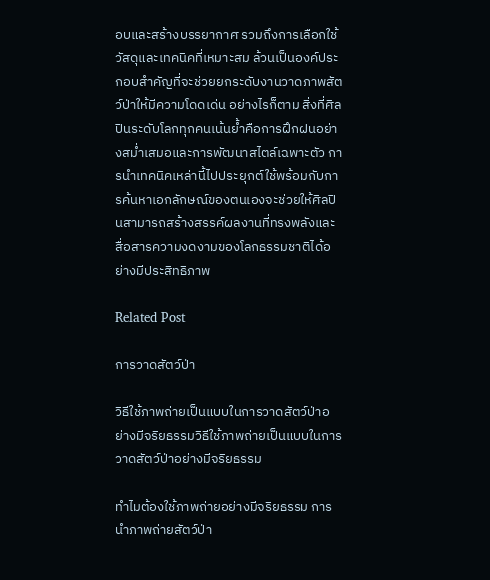อบและสร้างบรรยากาศ รวมถึงการเลือกใช้วัสดุและเทคนิคที่เหมาะสม ล้วนเป็นองค์ประกอบสำคัญที่จะช่วยยกระดับงานวาดภาพสัตว์ป่าให้มีความโดดเด่น อย่างไรก็ตาม สิ่งที่ศิลปินระดับโลกทุกคนเน้นย้ำคือการฝึกฝนอย่างสม่ำเสมอและการพัฒนาสไตล์เฉพาะตัว การนำเทคนิคเหล่านี้ไปประยุกต์ใช้พร้อมกับการค้นหาเอกลักษณ์ของตนเองจะช่วยให้ศิลปินสามารถสร้างสรรค์ผลงานที่ทรงพลังและสื่อสารความงดงามของโลกธรรมชาติได้อย่างมีประสิทธิภาพ

Related Post

การวาดสัตว์ป่า

วิธีใช้ภาพถ่ายเป็นแบบในการวาดสัตว์ป่าอย่างมีจริยธรรมวิธีใช้ภาพถ่ายเป็นแบบในการวาดสัตว์ป่าอย่างมีจริยธรรม

ทำไมต้องใช้ภาพถ่ายอย่างมีจริยธรรม การนำภาพถ่ายสัตว์ป่า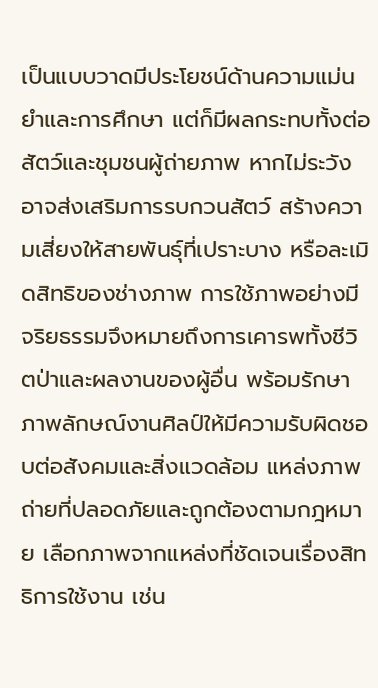เป็นแบบวาดมีประโยชน์ด้านความแม่นยำและการศึกษา แต่ก็มีผลกระทบทั้งต่อสัตว์และชุมชนผู้ถ่ายภาพ หากไม่ระวัง อาจส่งเสริมการรบกวนสัตว์ สร้างความเสี่ยงให้สายพันธุ์ที่เปราะบาง หรือละเมิดสิทธิของช่างภาพ การใช้ภาพอย่างมีจริยธรรมจึงหมายถึงการเคารพทั้งชีวิตป่าและผลงานของผู้อื่น พร้อมรักษาภาพลักษณ์งานศิลป์ให้มีความรับผิดชอบต่อสังคมและสิ่งแวดล้อม แหล่งภาพถ่ายที่ปลอดภัยและถูกต้องตามกฎหมาย เลือกภาพจากแหล่งที่ชัดเจนเรื่องสิทธิการใช้งาน เช่น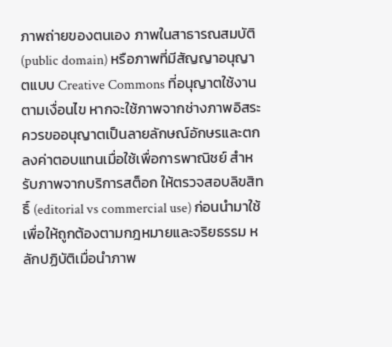ภาพถ่ายของตนเอง ภาพในสาธารณสมบัติ (public domain) หรือภาพที่มีสัญญาอนุญาตแบบ Creative Commons ที่อนุญาตใช้งานตามเงื่อนไข หากจะใช้ภาพจากช่างภาพอิสระ ควรขออนุญาตเป็นลายลักษณ์อักษรและตกลงค่าตอบแทนเมื่อใช้เพื่อการพาณิชย์ สำหรับภาพจากบริการสต็อก ให้ตรวจสอบลิขสิทธิ์ (editorial vs commercial use) ก่อนนำมาใช้เพื่อให้ถูกต้องตามกฎหมายและจริยธรรม หลักปฏิบัติเมื่อนำภาพ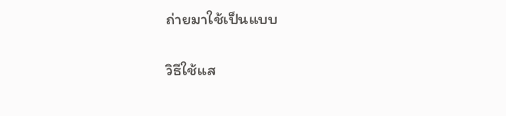ถ่ายมาใช้เป็นแบบ

วิธีใช้แส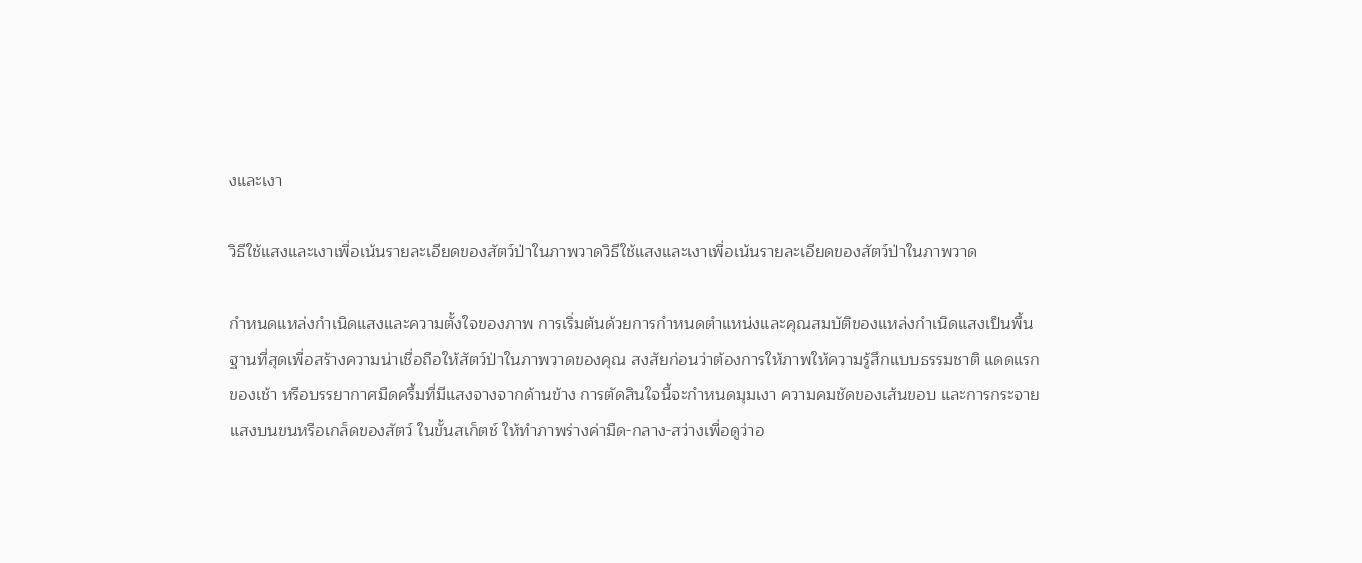งและเงา

วิธีใช้แสงและเงาเพื่อเน้นรายละเอียดของสัตว์ป่าในภาพวาดวิธีใช้แสงและเงาเพื่อเน้นรายละเอียดของสัตว์ป่าในภาพวาด

กำหนดแหล่งกำเนิดแสงและความตั้งใจของภาพ การเริ่มต้นด้วยการกำหนดตำแหน่งและคุณสมบัติของแหล่งกำเนิดแสงเป็นพื้นฐานที่สุดเพื่อสร้างความน่าเชื่อถือให้สัตว์ป่าในภาพวาดของคุณ สงสัยก่อนว่าต้องการให้ภาพให้ความรู้สึกแบบธรรมชาติ แดดแรกของเช้า หรือบรรยากาศมืดครึ้มที่มีแสงจางจากด้านข้าง การตัดสินใจนี้จะกำหนดมุมเงา ความคมชัดของเส้นขอบ และการกระจายแสงบนขนหรือเกล็ดของสัตว์ ในขั้นสเก็ตช์ ให้ทำภาพร่างค่ามืด-กลาง-สว่างเพื่อดูว่าอ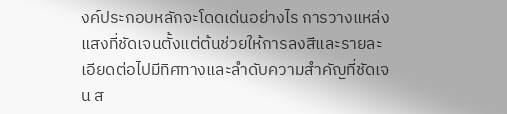งค์ประกอบหลักจะโดดเด่นอย่างไร การวางแหล่งแสงที่ชัดเจนตั้งแต่ต้นช่วยให้การลงสีและรายละเอียดต่อไปมีทิศทางและลำดับความสำคัญที่ชัดเจน ส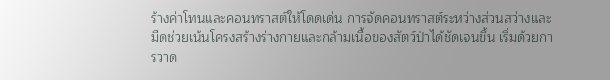ร้างค่าโทนและคอนทราสต์ให้โดดเด่น การจัดคอนทราสต์ระหว่างส่วนสว่างและมืดช่วยเน้นโครงสร้างร่างกายและกล้ามเนื้อของสัตว์ป่าได้ชัดเจนขึ้น เริ่มด้วยการวาด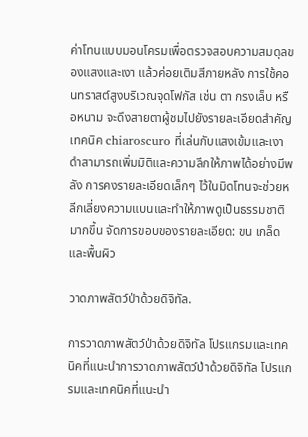ค่าโทนแบบมอนโครมเพื่อตรวจสอบความสมดุลของแสงและเงา แล้วค่อยเติมสีภายหลัง การใช้คอนทราสต์สูงบริเวณจุดโฟกัส เช่น ตา กรงเล็บ หรือหนาม จะดึงสายตาผู้ชมไปยังรายละเอียดสำคัญ เทคนิค chiaroscuro ที่เล่นกับแสงเข้มและเงาดำสามารถเพิ่มมิติและความลึกให้ภาพได้อย่างมีพลัง การคงรายละเอียดเล็กๆ ไว้ในมิดโทนจะช่วยหลีกเลี่ยงความแบนและทำให้ภาพดูเป็นธรรมชาติมากขึ้น จัดการขอบของรายละเอียด: ขน เกล็ด และพื้นผิว

วาดภาพสัตว์ป่าด้วยดิจิทัล.

การวาดภาพสัตว์ป่าด้วยดิจิทัล โปรแกรมและเทคนิคที่แนะนำการวาดภาพสัตว์ป่าด้วยดิจิทัล โปรแกรมและเทคนิคที่แนะนำ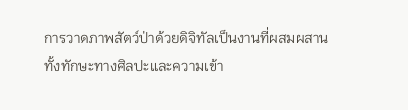การวาดภาพสัตว์ป่าด้วยดิจิทัลเป็นงานที่ผสมผสานทั้งทักษะทางศิลปะและความเข้า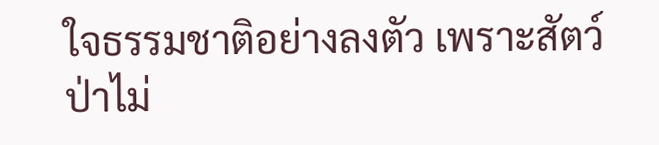ใจธรรมชาติอย่างลงตัว เพราะสัตว์ป่าไม่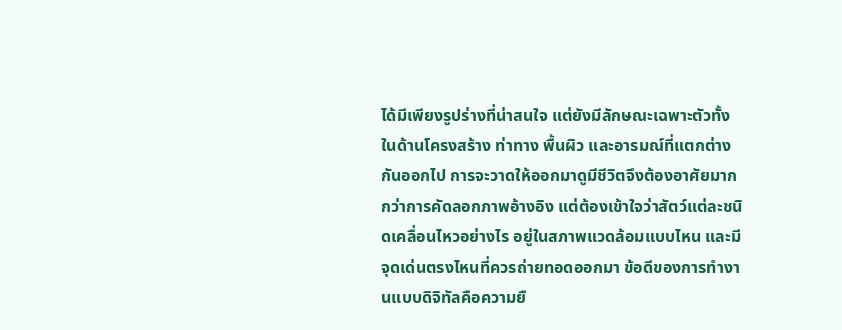ได้มีเพียงรูปร่างที่น่าสนใจ แต่ยังมีลักษณะเฉพาะตัวทั้งในด้านโครงสร้าง ท่าทาง พื้นผิว และอารมณ์ที่แตกต่างกันออกไป การจะวาดให้ออกมาดูมีชีวิตจึงต้องอาศัยมากกว่าการคัดลอกภาพอ้างอิง แต่ต้องเข้าใจว่าสัตว์แต่ละชนิดเคลื่อนไหวอย่างไร อยู่ในสภาพแวดล้อมแบบไหน และมีจุดเด่นตรงไหนที่ควรถ่ายทอดออกมา ข้อดีของการทำงานแบบดิจิทัลคือความยื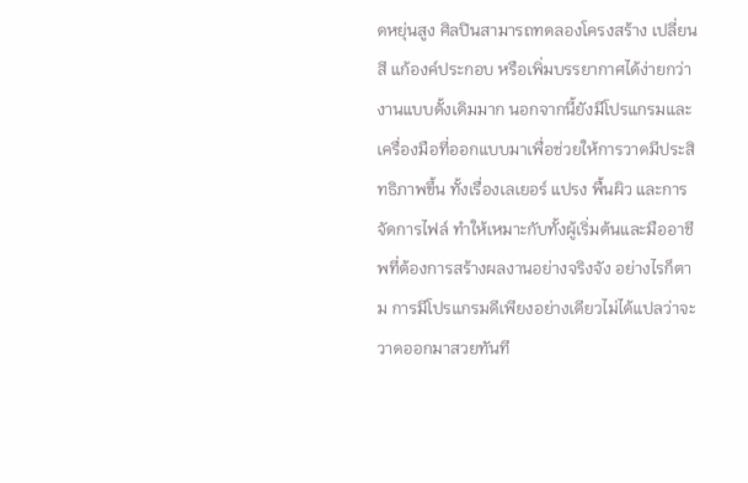ดหยุ่นสูง ศิลปินสามารถทดลองโครงสร้าง เปลี่ยนสี แก้องค์ประกอบ หรือเพิ่มบรรยากาศได้ง่ายกว่างานแบบดั้งเดิมมาก นอกจากนี้ยังมีโปรแกรมและเครื่องมือที่ออกแบบมาเพื่อช่วยให้การวาดมีประสิทธิภาพขึ้น ทั้งเรื่องเลเยอร์ แปรง พื้นผิว และการจัดการไฟล์ ทำให้เหมาะกับทั้งผู้เริ่มต้นและมืออาชีพที่ต้องการสร้างผลงานอย่างจริงจัง อย่างไรก็ตาม การมีโปรแกรมดีเพียงอย่างเดียวไม่ได้แปลว่าจะวาดออกมาสวยทันที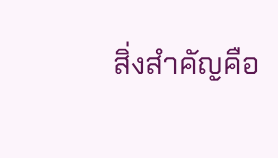สิ่งสำคัญคือ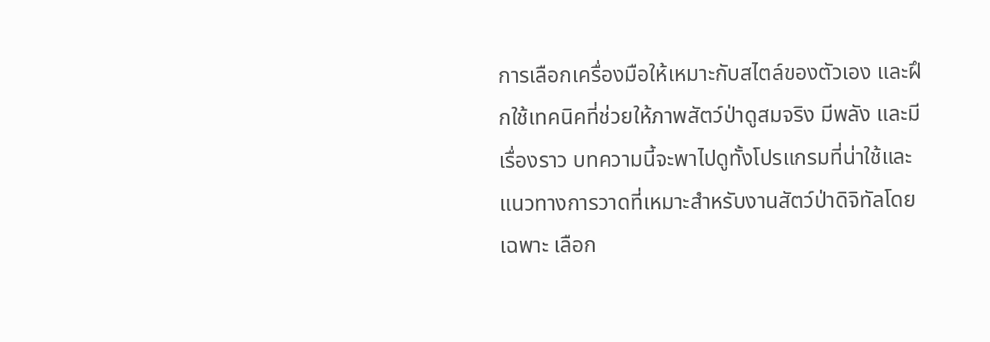การเลือกเครื่องมือให้เหมาะกับสไตล์ของตัวเอง และฝึกใช้เทคนิคที่ช่วยให้ภาพสัตว์ป่าดูสมจริง มีพลัง และมีเรื่องราว บทความนี้จะพาไปดูทั้งโปรแกรมที่น่าใช้และแนวทางการวาดที่เหมาะสำหรับงานสัตว์ป่าดิจิทัลโดยเฉพาะ เลือก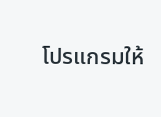โปรแกรมให้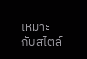เหมาะกับสไตล์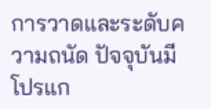การวาดและระดับความถนัด ปัจจุบันมีโปรแก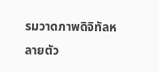รมวาดภาพดิจิทัลหลายตัว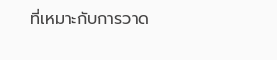ที่เหมาะกับการวาด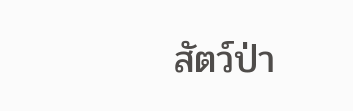สัตว์ป่า